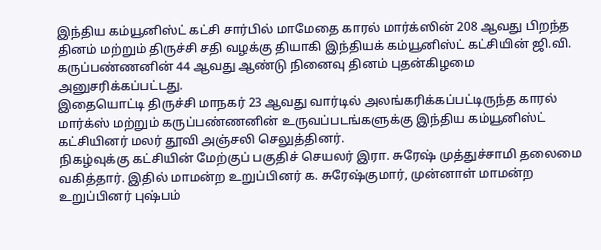இந்திய கம்யூனிஸ்ட் கட்சி சார்பில் மாமேதை காரல் மார்க்ஸின் 208 ஆவது பிறந்த தினம் மற்றும் திருச்சி சதி வழக்கு தியாகி இந்தியக் கம்யூனிஸ்ட் கட்சியின் ஜி.வி. கருப்பண்ணனின் 44 ஆவது ஆண்டு நினைவு தினம் புதன்கிழமை அனுசரிக்கப்பட்டது.
இதையொட்டி திருச்சி மாநகர் 23 ஆவது வார்டில் அலங்கரிக்கப்பட்டிருந்த காரல் மார்க்ஸ் மற்றும் கருப்பண்ணனின் உருவப்படங்களுக்கு இந்திய கம்யூனிஸ்ட் கட்சியினர் மலர் தூவி அஞ்சலி செலுத்தினர்.
நிகழ்வுக்கு கட்சியின் மேற்குப் பகுதிச் செயலர் இரா. சுரேஷ் முத்துச்சாமி தலைமை வகித்தார். இதில் மாமன்ற உறுப்பினர் க. சுரேஷ்குமார், முன்னாள் மாமன்ற உறுப்பினர் புஷ்பம்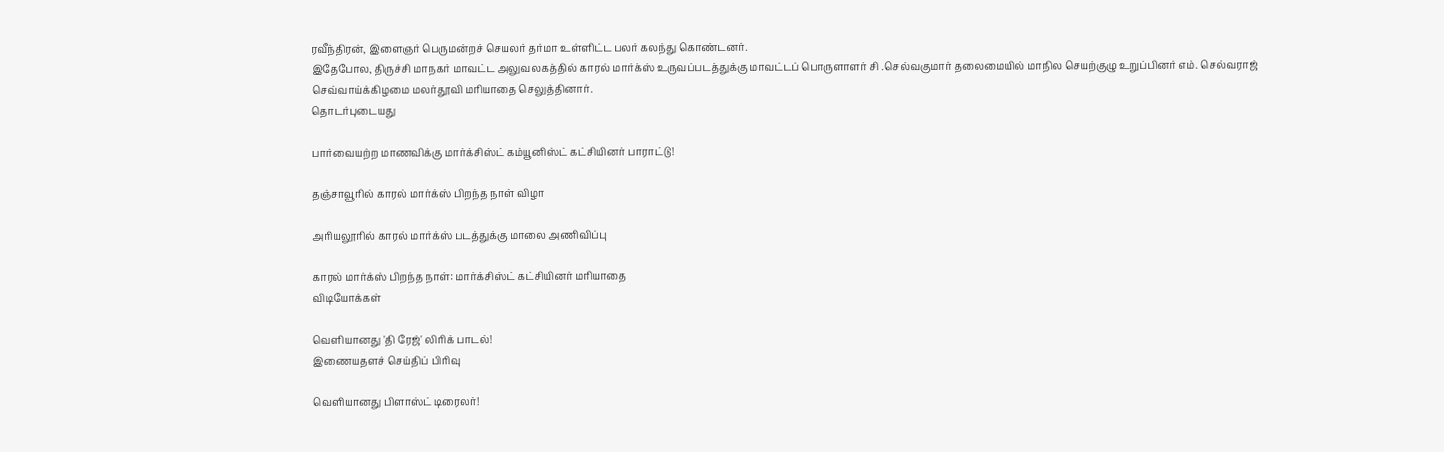ரவீந்திரன், இளைஞர் பெருமன்றச் செயலர் தர்மா உள்ளிட்ட பலர் கலந்து கொண்டனர்.
இதேபோல, திருச்சி மாநகர் மாவட்ட அலுவலகத்தில் காரல் மார்க்ஸ் உருவப்படத்துக்கு மாவட்டப் பொருளாளர் சி .செல்வகுமார் தலைமையில் மாநில செயற்குழு உறுப்பினர் எம். செல்வராஜ் செவ்வாய்க்கிழமை மலர்தூவி மரியாதை செலுத்தினார்.
தொடர்புடையது

பார்வையற்ற மாணவிக்கு மார்க்சிஸ்ட் கம்யூனிஸ்ட் கட்சியினர் பாராட்டு!

தஞ்சாவூரில் காரல் மார்க்ஸ் பிறந்த நாள் விழா

அரியலூரில் காரல் மார்க்ஸ் படத்துக்கு மாலை அணிவிப்பு

காரல் மார்க்ஸ் பிறந்த நாள்: மார்க்சிஸ்ட் கட்சியினர் மரியாதை
விடியோக்கள்

வெளியானது 'தி ரேஜ்' லிரிக் பாடல்!
இணையதளச் செய்திப் பிரிவு

வெளியானது பிளாஸ்ட் டிரைலர்!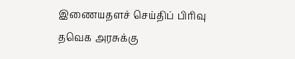இணையதளச் செய்திப் பிரிவு
தவெக அரசுக்கு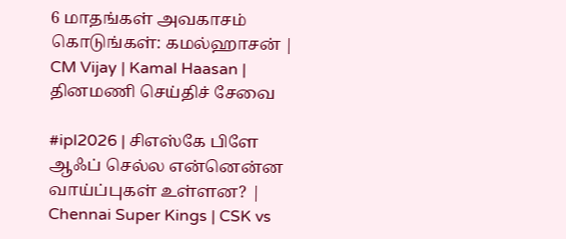6 மாதங்கள் அவகாசம் கொடுங்கள்: கமல்ஹாசன் | CM Vijay | Kamal Haasan |
தினமணி செய்திச் சேவை

#ipl2026 | சிஎஸ்கே பிளே ஆஃப் செல்ல என்னென்ன வாய்ப்புகள் உள்ளன? | Chennai Super Kings | CSK vs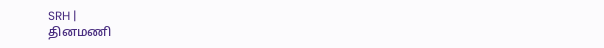SRH |
தினமணி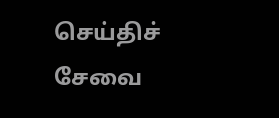செய்திச் சேவை